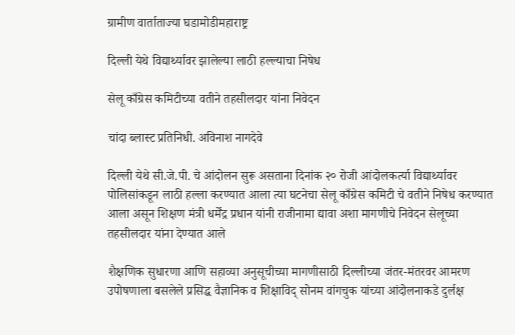ग्रामीण वार्ताताज्या घडामोडीमहाराष्ट्र

दिल्ली येथे विद्यार्थ्यावर झालेल्या लाठी हल्ल्याचा निषेध

सेलू काँग्रेस कमिटीच्या वतीने तहसीलदार यांना निवेदन

चांदा ब्लास्ट प्रतिनिधी. अविनाश नागदेवे

दिल्ली येथे सी.जे.पी. चे आंदोलन सुरू असताना दिनांक २० रोजी आंदोलकर्त्या विद्यार्थ्यावर पोलिसांकडून लाठी हल्ला करण्यात आला त्या घटनेचा सेलू काँग्रेस कमिटी चे वतीने निषेध करण्यात आला असून शिक्षण मंत्री धर्मेंद्र प्रधान यांनी राजीनामा द्यावा अशा मागणीचे निवेदन सेलूच्या तहसीलदार यांना देण्यात आले

शैक्षणिक सुधारणा आणि सहाव्या अनुसूचीच्या मागणीसाठी दिल्लीच्या जंतर-मंतरवर आमरण उपोषणाला बसलेले प्रसिद्ध वैज्ञानिक व शिक्षाविद् सोनम वांगचुक यांच्या आंदोलनाकडे दुर्लक्ष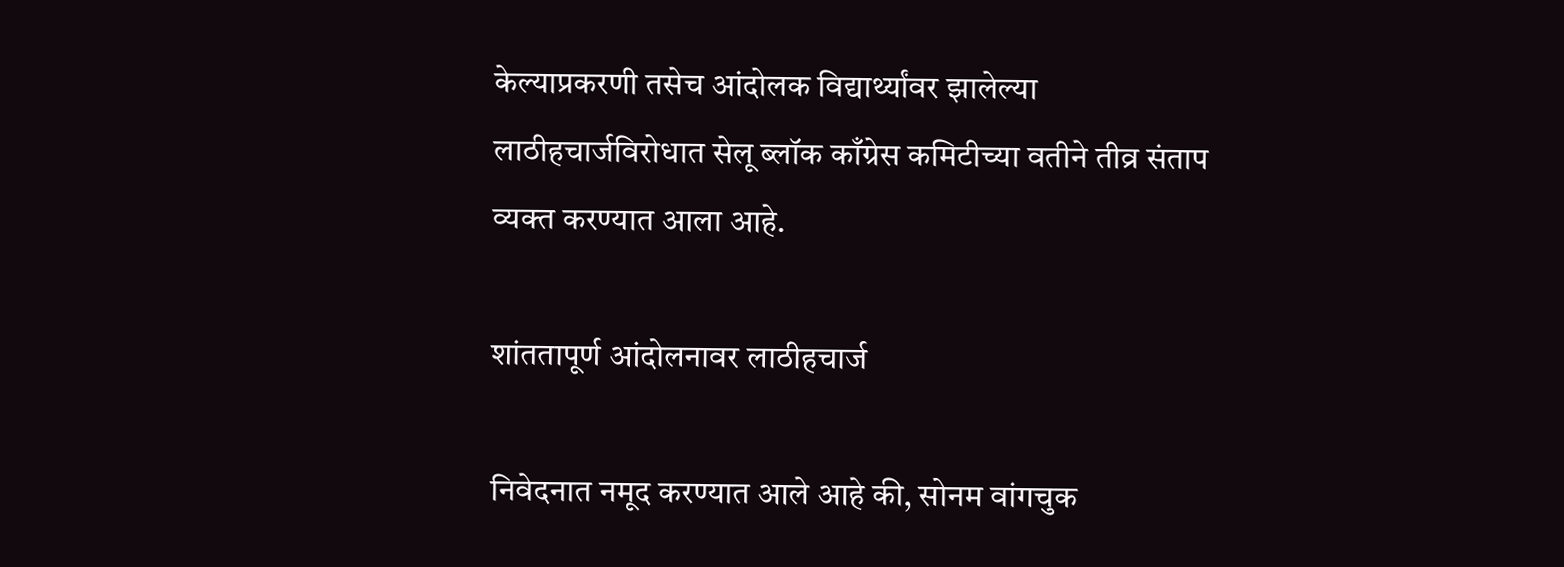केल्याप्रकरणी तसेच आंदोलक विद्यार्थ्यांवर झालेल्या लाठीहचार्जविरोधात सेलू ब्लॉक काँग्रेस कमिटीच्या वतीने तीव्र संताप व्यक्त करण्यात आला आहे.

शांततापूर्ण आंदोलनावर लाठीहचार्ज

निवेदनात नमूद करण्यात आले आहे की, सोनम वांगचुक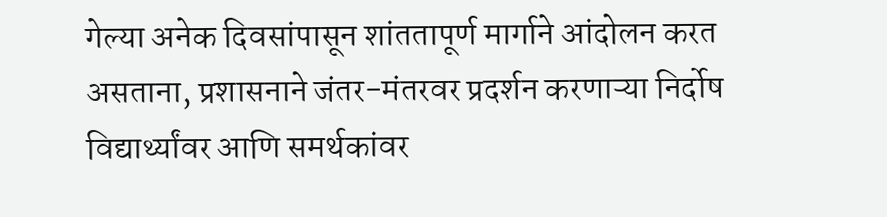गेल्या अनेक दिवसांपासून शांततापूर्ण मार्गाने आंदोलन करत असताना, प्रशासनाने जंतर-मंतरवर प्रदर्शन करणाऱ्या निर्दोष विद्यार्थ्यांवर आणि समर्थकांवर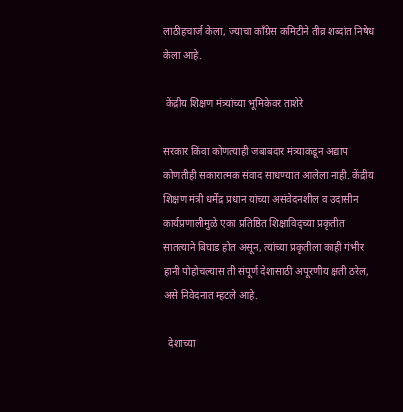लाठीहचार्ज केला, ज्याचा काँग्रेस कमिटीने तीव्र शब्दांत निषेध केला आहे.

 केंद्रीय शिक्षण मंत्र्यांच्या भूमिकेवर ताशेरे

सरकार किंवा कोणत्याही जबाबदार मंत्र्याकडून अद्याप कोणतीही सकारात्मक संवाद साधण्यात आलेला नाही. केंद्रीय शिक्षण मंत्री धर्मेंद्र प्रधान यांच्या असंवेदनशील व उदासीन कार्यप्रणालीमुळे एका प्रतिष्ठित शिक्षाविद्‌च्या प्रकृतीत सातत्याने बिघाड होत असून, त्यांच्या प्रकृतीला काही गंभीर हानी पोहोचल्यास ती संपूर्ण देशासाठी अपूरणीय क्षती ठरेल, असे निवेदनात म्हटले आहे.

  देशाच्या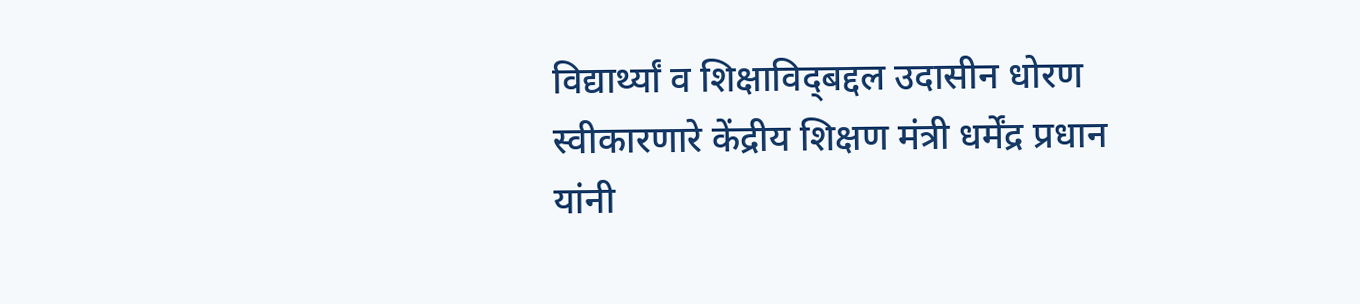विद्यार्थ्यां व शिक्षाविद्‌बद्दल उदासीन धोरण स्वीकारणारे केंद्रीय शिक्षण मंत्री धर्मेंद्र प्रधान यांनी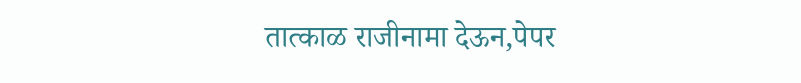तात्काळ राजीनामा देऊन,पेपर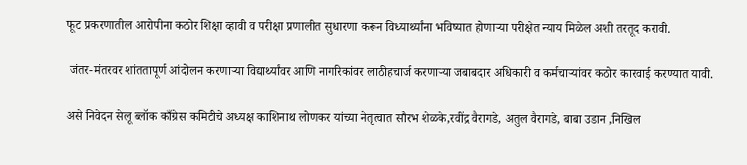फूट प्रकरणातील आरोपीना कठोर शिक्षा व्हावी व परीक्षा प्रणालीत सुधारणा करून विध्यार्थ्यांना भविष्यात होणाऱ्या परीक्षेत न्याय मिळेल अशी तरतूद करावी.

 जंतर-मंतरवर शांततापूर्ण आंदोलन करणाऱ्या विद्यार्थ्यांवर आणि नागरिकांवर लाठीहचार्ज करणाऱ्या जबाबदार अधिकारी व कर्मचाऱ्यांवर कठोर कारवाई करण्यात यावी.

असे निवेदन सेलू ब्लॉक काँग्रेस कमिटीचे अध्यक्ष काशिनाथ लोणकर यांच्या नेतृत्वात सौरभ शेळके,रवींद्र वैरागडे, अतुल वैरागडे, बाबा उडान ,निखिल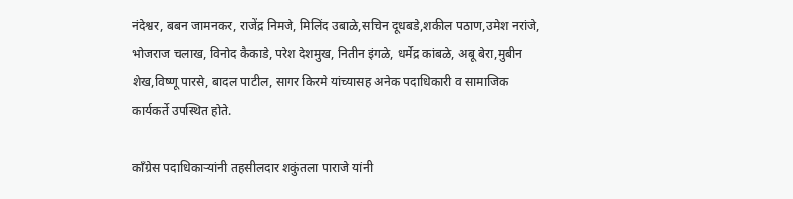नंदेश्वर, बबन जामनकर, राजेंद्र निमजे, मिलिंद उबाळे,सचिन दूधबडे,शकील पठाण,उमेश नरांजे, भोजराज चलाख, विनोद कैकाडे, परेश देशमुख, नितीन इंगळे, धर्मेद्र कांबळे, अबू बेरा,मुबीन शेख,विष्णू पारसे, बादल पाटील, सागर किरमे यांच्यासह अनेक पदाधिकारी व सामाजिक कार्यकर्ते उपस्थित होते.

काँग्रेस पदाधिकाऱ्यांनी तहसीलदार शकुंतला पाराजे यांनी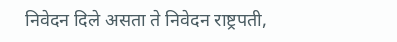निवेदन दिले असता ते निवेदन राष्ट्रपती,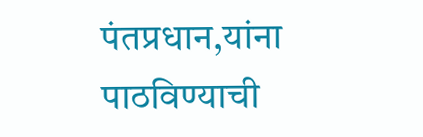पंतप्रधान,यांना पाठविण्याची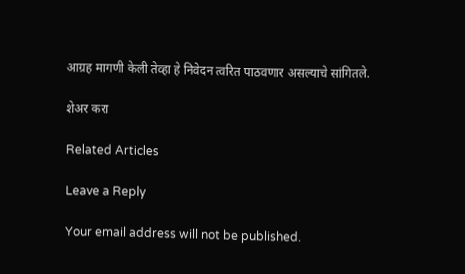आग्रह मागणी केली तेव्हा हे निवेदन त्वरित पाठवणार असल्याचे सांगितले.

शेअर करा

Related Articles

Leave a Reply

Your email address will not be published.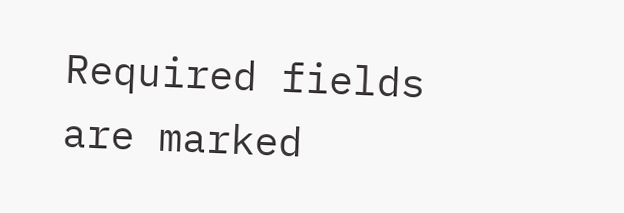Required fields are marked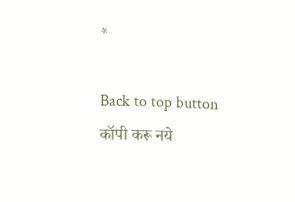*

Back to top button
कॉपी करू नये